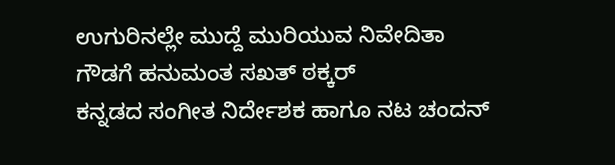ಉಗುರಿನಲ್ಲೇ ಮುದ್ದೆ ಮುರಿಯುವ ನಿವೇದಿತಾ ಗೌಡಗೆ ಹನುಮಂತ ಸಖತ್ ಠಕ್ಕರ್
ಕನ್ನಡದ ಸಂಗೀತ ನಿರ್ದೇಶಕ ಹಾಗೂ ನಟ ಚಂದನ್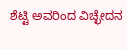ಶೆಟ್ಟಿ ಅವರಿಂದ ವಿಚ್ಛೇದನ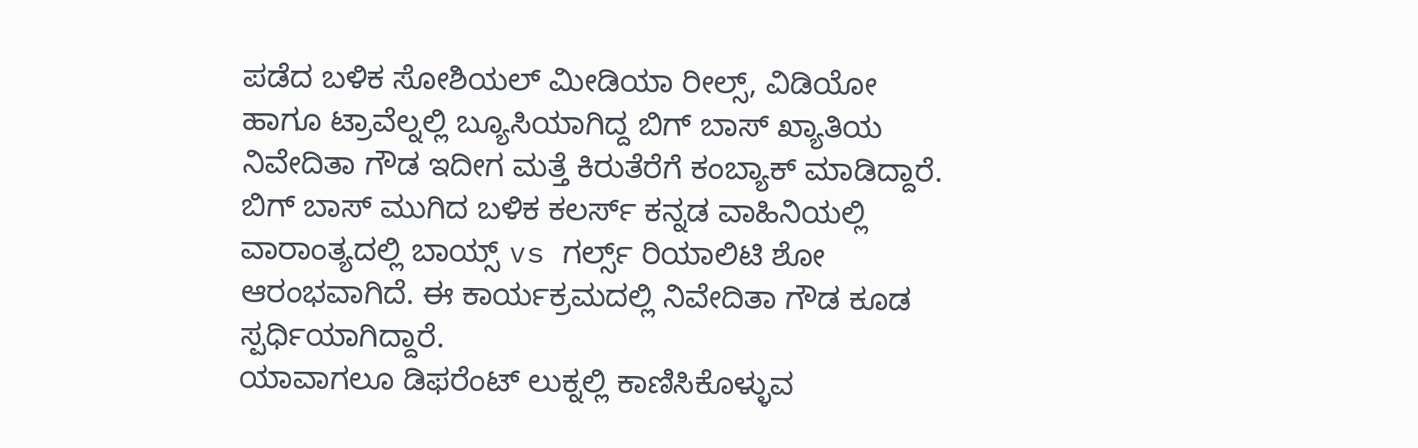ಪಡೆದ ಬಳಿಕ ಸೋಶಿಯಲ್ ಮೀಡಿಯಾ ರೀಲ್ಸ್, ವಿಡಿಯೋ ಹಾಗೂ ಟ್ರಾವೆಲ್ನಲ್ಲಿ ಬ್ಯೂಸಿಯಾಗಿದ್ದ ಬಿಗ್ ಬಾಸ್ ಖ್ಯಾತಿಯ ನಿವೇದಿತಾ ಗೌಡ ಇದೀಗ ಮತ್ತೆ ಕಿರುತೆರೆಗೆ ಕಂಬ್ಯಾಕ್ ಮಾಡಿದ್ದಾರೆ. ಬಿಗ್ ಬಾಸ್ ಮುಗಿದ ಬಳಿಕ ಕಲರ್ಸ್ ಕನ್ನಡ ವಾಹಿನಿಯಲ್ಲಿ ವಾರಾಂತ್ಯದಲ್ಲಿ ಬಾಯ್ಸ್ vs ಗರ್ಲ್ಸ್ ರಿಯಾಲಿಟಿ ಶೋ ಆರಂಭವಾಗಿದೆ. ಈ ಕಾರ್ಯಕ್ರಮದಲ್ಲಿ ನಿವೇದಿತಾ ಗೌಡ ಕೂಡ ಸ್ಪರ್ಧಿಯಾಗಿದ್ದಾರೆ.
ಯಾವಾಗಲೂ ಡಿಫರೆಂಟ್ ಲುಕ್ನಲ್ಲಿ ಕಾಣಿಸಿಕೊಳ್ಳುವ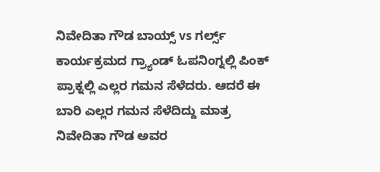ನಿವೇದಿತಾ ಗೌಡ ಬಾಯ್ಸ್ vs ಗರ್ಲ್ಸ್ ಕಾರ್ಯಕ್ರಮದ ಗ್ರ್ಯಾಂಡ್ ಓಪನಿಂಗ್ನಲ್ಲಿ ಪಿಂಕ್ ಪ್ರಾಕ್ನಲ್ಲಿ ಎಲ್ಲರ ಗಮನ ಸೆಳೆದರು. ಆದರೆ ಈ ಬಾರಿ ಎಲ್ಲರ ಗಮನ ಸೆಳೆದಿದ್ದು ಮಾತ್ರ ನಿವೇದಿತಾ ಗೌಡ ಅವರ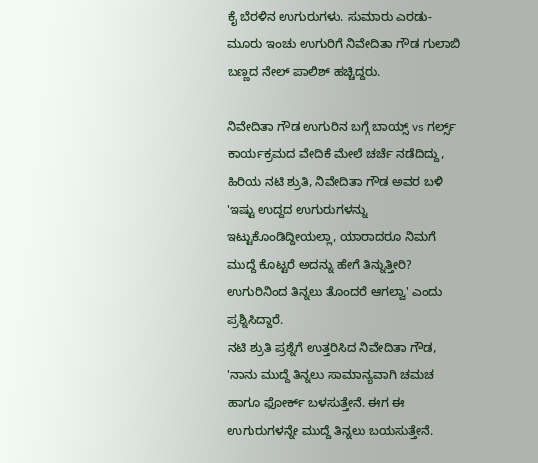ಕೈ ಬೆರಳಿನ ಉಗುರುಗಳು. ಸುಮಾರು ಎರಡು-ಮೂರು ಇಂಚು ಉಗುರಿಗೆ ನಿವೇದಿತಾ ಗೌಡ ಗುಲಾಬಿ ಬಣ್ಣದ ನೇಲ್ ಪಾಲಿಶ್ ಹಚ್ಚಿದ್ದರು.

ನಿವೇದಿತಾ ಗೌಡ ಉಗುರಿನ ಬಗ್ಗೆ ಬಾಯ್ಸ್ vs ಗರ್ಲ್ಸ್ ಕಾರ್ಯಕ್ರಮದ ವೇದಿಕೆ ಮೇಲೆ ಚರ್ಚೆ ನಡೆದಿದ್ದು, ಹಿರಿಯ ನಟಿ ಶ್ರುತಿ, ನಿವೇದಿತಾ ಗೌಡ ಅವರ ಬಳಿ 'ಇಷ್ಟು ಉದ್ದದ ಉಗುರುಗಳನ್ನು ಇಟ್ಟುಕೊಂಡಿದ್ದೀಯಲ್ಲಾ, ಯಾರಾದರೂ ನಿಮಗೆ ಮುದ್ದೆ ಕೊಟ್ಟರೆ ಅದನ್ನು ಹೇಗೆ ತಿನ್ನುತ್ತೀರಿ? ಉಗುರಿನಿಂದ ತಿನ್ನಲು ತೊಂದರೆ ಆಗಲ್ವಾ' ಎಂದು ಪ್ರಶ್ನಿಸಿದ್ದಾರೆ.
ನಟಿ ಶ್ರುತಿ ಪ್ರಶ್ನೆಗೆ ಉತ್ತರಿಸಿದ ನಿವೇದಿತಾ ಗೌಡ, 'ನಾನು ಮುದ್ದೆ ತಿನ್ನಲು ಸಾಮಾನ್ಯವಾಗಿ ಚಮಚ ಹಾಗೂ ಫೋರ್ಕ್ ಬಳಸುತ್ತೇನೆ. ಈಗ ಈ ಉಗುರುಗಳನ್ನೇ ಮುದ್ದೆ ತಿನ್ನಲು ಬಯಸುತ್ತೇನೆ.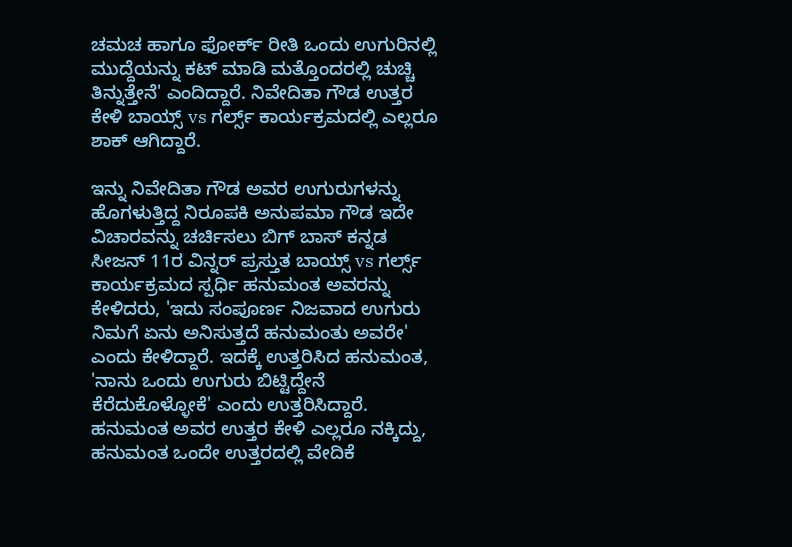ಚಮಚ ಹಾಗೂ ಫೋರ್ಕ್ ರೀತಿ ಒಂದು ಉಗುರಿನಲ್ಲಿ ಮುದ್ದೆಯನ್ನು ಕಟ್ ಮಾಡಿ ಮತ್ತೊಂದರಲ್ಲಿ ಚುಚ್ಚಿ ತಿನ್ನುತ್ತೇನೆ' ಎಂದಿದ್ದಾರೆ. ನಿವೇದಿತಾ ಗೌಡ ಉತ್ತರ ಕೇಳಿ ಬಾಯ್ಸ್ vs ಗರ್ಲ್ಸ್ ಕಾರ್ಯಕ್ರಮದಲ್ಲಿ ಎಲ್ಲರೂ ಶಾಕ್ ಆಗಿದ್ದಾರೆ.

ಇನ್ನು ನಿವೇದಿತಾ ಗೌಡ ಅವರ ಉಗುರುಗಳನ್ನು ಹೊಗಳುತ್ತಿದ್ದ ನಿರೂಪಕಿ ಅನುಪಮಾ ಗೌಡ ಇದೇ ವಿಚಾರವನ್ನು ಚರ್ಚಿಸಲು ಬಿಗ್ ಬಾಸ್ ಕನ್ನಡ ಸೀಜನ್ 11ರ ವಿನ್ನರ್ ಪ್ರಸ್ತುತ ಬಾಯ್ಸ್ vs ಗರ್ಲ್ಸ್ ಕಾರ್ಯಕ್ರಮದ ಸ್ಪರ್ಧಿ ಹನುಮಂತ ಅವರನ್ನು ಕೇಳಿದರು, 'ಇದು ಸಂಪೂರ್ಣ ನಿಜವಾದ ಉಗುರು ನಿಮಗೆ ಏನು ಅನಿಸುತ್ತದೆ ಹನುಮಂತು ಅವರೇ' ಎಂದು ಕೇಳಿದ್ದಾರೆ. ಇದಕ್ಕೆ ಉತ್ತರಿಸಿದ ಹನುಮಂತ, 'ನಾನು ಒಂದು ಉಗುರು ಬಿಟ್ಟಿದ್ದೇನೆ ಕೆರೆದುಕೊಳ್ಳೋಕೆ' ಎಂದು ಉತ್ತರಿಸಿದ್ದಾರೆ. ಹನುಮಂತ ಅವರ ಉತ್ತರ ಕೇಳಿ ಎಲ್ಲರೂ ನಕ್ಕಿದ್ದು, ಹನುಮಂತ ಒಂದೇ ಉತ್ತರದಲ್ಲಿ ವೇದಿಕೆ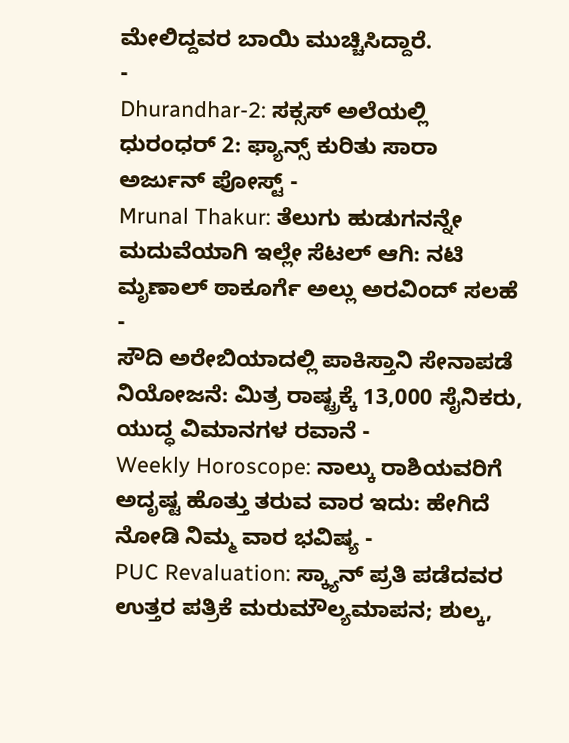ಮೇಲಿದ್ದವರ ಬಾಯಿ ಮುಚ್ಚಿಸಿದ್ದಾರೆ.
-
Dhurandhar-2: ಸಕ್ಸಸ್ ಅಲೆಯಲ್ಲಿ ಧುರಂಧರ್ 2: ಫ್ಯಾನ್ಸ್ ಕುರಿತು ಸಾರಾ ಅರ್ಜುನ್ ಪೋಸ್ಟ್ -
Mrunal Thakur: ತೆಲುಗು ಹುಡುಗನನ್ನೇ ಮದುವೆಯಾಗಿ ಇಲ್ಲೇ ಸೆಟಲ್ ಆಗಿ: ನಟಿ ಮೃಣಾಲ್ ಠಾಕೂರ್ಗೆ ಅಲ್ಲು ಅರವಿಂದ್ ಸಲಹೆ -
ಸೌದಿ ಅರೇಬಿಯಾದಲ್ಲಿ ಪಾಕಿಸ್ತಾನಿ ಸೇನಾಪಡೆ ನಿಯೋಜನೆ: ಮಿತ್ರ ರಾಷ್ಟ್ರಕ್ಕೆ 13,000 ಸೈನಿಕರು, ಯುದ್ಧ ವಿಮಾನಗಳ ರವಾನೆ -
Weekly Horoscope: ನಾಲ್ಕು ರಾಶಿಯವರಿಗೆ ಅದೃಷ್ಟ ಹೊತ್ತು ತರುವ ವಾರ ಇದು: ಹೇಗಿದೆ ನೋಡಿ ನಿಮ್ಮ ವಾರ ಭವಿಷ್ಯ -
PUC Revaluation: ಸ್ಕ್ಯಾನ್ ಪ್ರತಿ ಪಡೆದವರ ಉತ್ತರ ಪತ್ರಿಕೆ ಮರುಮೌಲ್ಯಮಾಪನ; ಶುಲ್ಕ,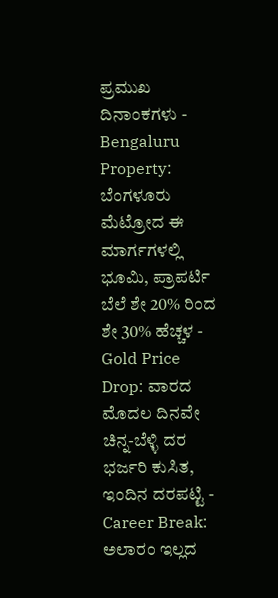ಪ್ರಮುಖ ದಿನಾಂಕಗಳು -
Bengaluru Property: ಬೆಂಗಳೂರು ಮೆಟ್ರೋದ ಈ ಮಾರ್ಗಗಳಲ್ಲಿ ಭೂಮಿ, ಪ್ರಾಪರ್ಟಿ ಬೆಲೆ ಶೇ 20% ರಿಂದ ಶೇ 30% ಹೆಚ್ಚಳ -
Gold Price Drop: ವಾರದ ಮೊದಲ ದಿನವೇ ಚಿನ್ನ-ಬೆಳ್ಳಿ ದರ ಭರ್ಜರಿ ಕುಸಿತ, ಇಂದಿನ ದರಪಟ್ಟಿ -
Career Break: ಅಲಾರಂ ಇಲ್ಲದ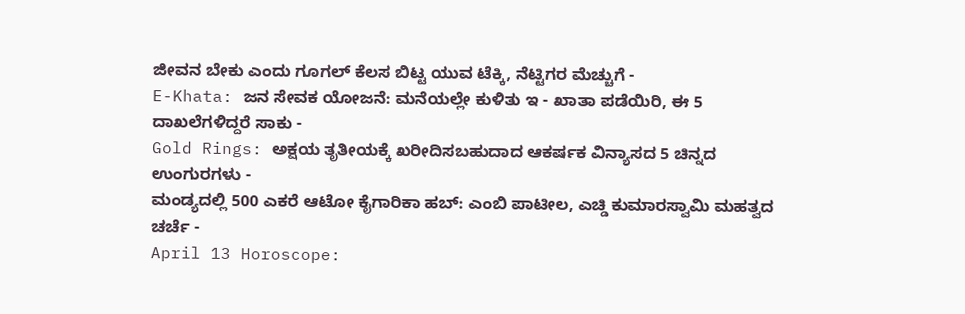ಜೀವನ ಬೇಕು ಎಂದು ಗೂಗಲ್ ಕೆಲಸ ಬಿಟ್ಟ ಯುವ ಟೆಕ್ಕಿ, ನೆಟ್ಟಿಗರ ಮೆಚ್ಚುಗೆ -
E-Khata: ಜನ ಸೇವಕ ಯೋಜನೆ: ಮನೆಯಲ್ಲೇ ಕುಳಿತು ಇ - ಖಾತಾ ಪಡೆಯಿರಿ, ಈ 5 ದಾಖಲೆಗಳಿದ್ದರೆ ಸಾಕು -
Gold Rings: ಅಕ್ಷಯ ತೃತೀಯಕ್ಕೆ ಖರೀದಿಸಬಹುದಾದ ಆಕರ್ಷಕ ವಿನ್ಯಾಸದ 5 ಚಿನ್ನದ ಉಂಗುರಗಳು -
ಮಂಡ್ಯದಲ್ಲಿ 500 ಎಕರೆ ಆಟೋ ಕೈಗಾರಿಕಾ ಹಬ್: ಎಂಬಿ ಪಾಟೀಲ, ಎಚ್ಡಿ ಕುಮಾರಸ್ವಾಮಿ ಮಹತ್ವದ ಚರ್ಚೆ -
April 13 Horoscope: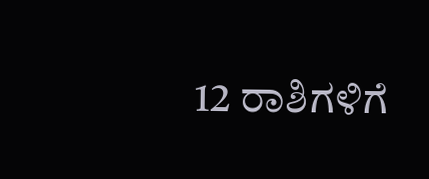12 ರಾಶಿಗಳಿಗೆ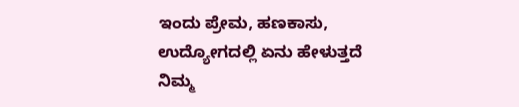ಇಂದು ಪ್ರೇಮ, ಹಣಕಾಸು, ಉದ್ಯೋಗದಲ್ಲಿ ಏನು ಹೇಳುತ್ತದೆ ನಿಮ್ಮ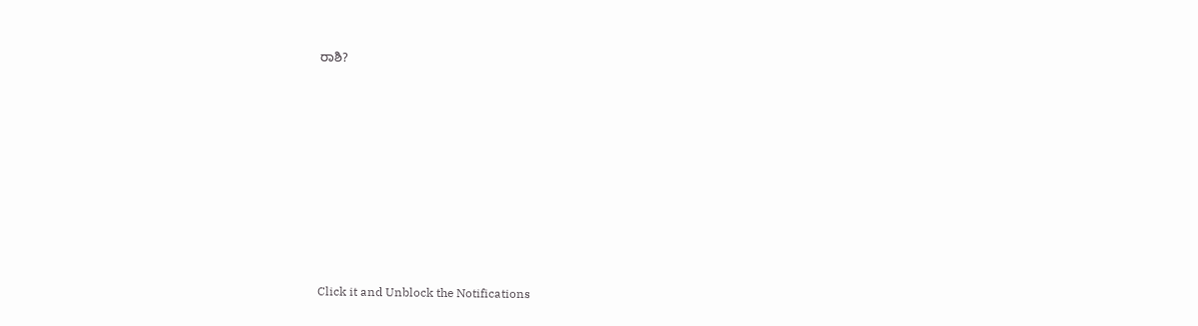ರಾಶಿ?












Click it and Unblock the Notifications